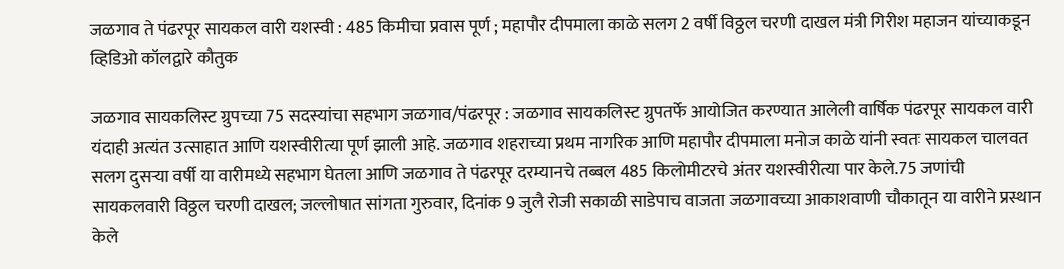जळगाव ते पंढरपूर सायकल वारी यशस्वी : 485 किमीचा प्रवास पूर्ण ; महापौर दीपमाला काळे सलग 2 वर्षी विठ्ठल चरणी दाखल मंत्री गिरीश महाजन यांच्याकडून व्हिडिओ कॉलद्वारे कौतुक

जळगाव सायकलिस्ट ग्रुपच्या 75 सदस्यांचा सहभाग जळगाव/पंढरपूर : जळगाव सायकलिस्ट ग्रुपतर्फे आयोजित करण्यात आलेली वार्षिक पंढरपूर सायकल वारी यंदाही अत्यंत उत्साहात आणि यशस्वीरीत्या पूर्ण झाली आहे. जळगाव शहराच्या प्रथम नागरिक आणि महापौर दीपमाला मनोज काळे यांनी स्वतः सायकल चालवत सलग दुसऱ्या वर्षी या वारीमध्ये सहभाग घेतला आणि जळगाव ते पंढरपूर दरम्यानचे तब्बल 485 किलोमीटरचे अंतर यशस्वीरीत्या पार केले.75 जणांची सायकलवारी विठ्ठल चरणी दाखल; जल्लोषात सांगता गुरुवार, दिनांक 9 जुलै रोजी सकाळी साडेपाच वाजता जळगावच्या आकाशवाणी चौकातून या वारीने प्रस्थान केले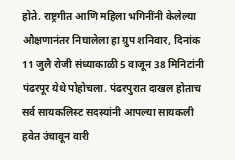होते. राष्ट्रगीत आणि महिला भगिनींनी केलेल्या औक्षणानंतर निघालेला हा ग्रुप शनिवार, दिनांक 11 जुलै रोजी संध्याकाळी 5 वाजून 38 मिनिटांनी पंढरपूर येथे पोहोचला. पंढरपुरात दाखल होताच सर्व सायकलिस्ट सदस्यांनी आपल्या सायकली हवेत उंचावून वारी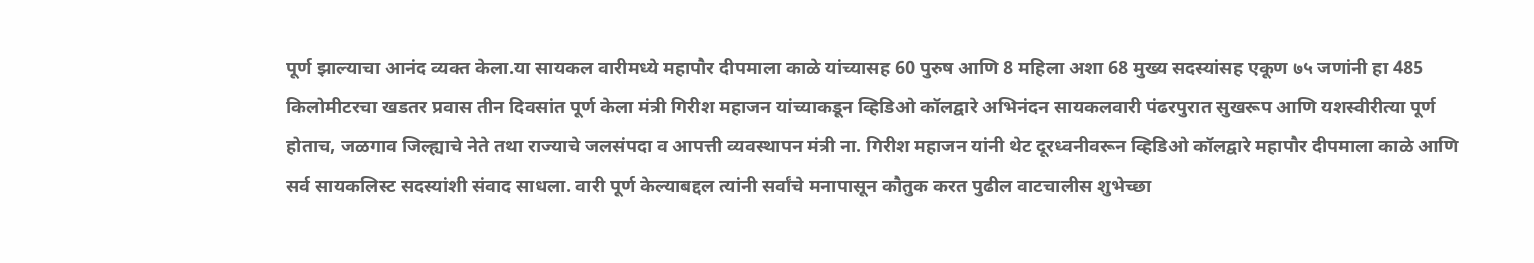पूर्ण झाल्याचा आनंद व्यक्त केला.या सायकल वारीमध्ये महापौर दीपमाला काळे यांच्यासह 60 पुरुष आणि 8 महिला अशा 68 मुख्य सदस्यांसह एकूण ७५ जणांनी हा 485 किलोमीटरचा खडतर प्रवास तीन दिवसांत पूर्ण केला मंत्री गिरीश महाजन यांच्याकडून व्हिडिओ कॉलद्वारे अभिनंदन सायकलवारी पंढरपुरात सुखरूप आणि यशस्वीरीत्या पूर्ण होताच, जळगाव जिल्ह्याचे नेते तथा राज्याचे जलसंपदा व आपत्ती व्यवस्थापन मंत्री ना. गिरीश महाजन यांनी थेट दूरध्वनीवरून व्हिडिओ कॉलद्वारे महापौर दीपमाला काळे आणि सर्व सायकलिस्ट सदस्यांशी संवाद साधला. वारी पूर्ण केल्याबद्दल त्यांनी सर्वांचे मनापासून कौतुक करत पुढील वाटचालीस शुभेच्छा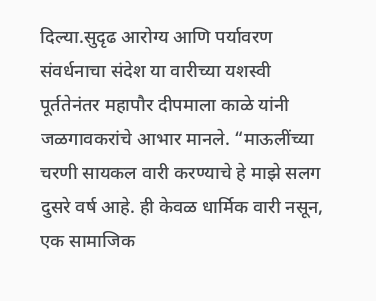दिल्या.सुदृढ आरोग्य आणि पर्यावरण संवर्धनाचा संदेश या वारीच्या यशस्वी पूर्ततेनंतर महापौर दीपमाला काळे यांनी जळगावकरांचे आभार मानले. “माऊलींच्या चरणी सायकल वारी करण्याचे हे माझे सलग दुसरे वर्ष आहे. ही केवळ धार्मिक वारी नसून, एक सामाजिक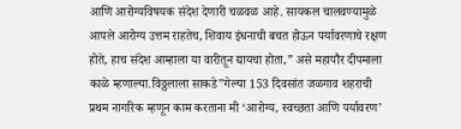आणि आरोग्यविषयक संदेश देणारी चळवळ आहे. सायकल चालवण्यामुळे आपले आरोग्य उत्तम राहतेच, शिवाय इंधनाची बचत होऊन पर्यावरणाचे रक्षण होते, हाच संदेश आम्हाला या वारीतून द्यायचा होता,” असे महापौर दीपमाला काळे म्हणाल्या.विठ्ठलाला साकडे”गेल्या 153 दिवसांत जळगाव शहराची प्रथम नागरिक म्हणून काम करताना मी ‘आरोग्य, स्वच्छता आणि पर्यावरण’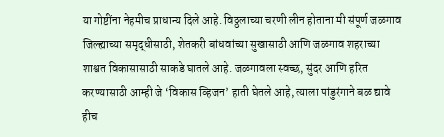या गोष्टींना नेहमीच प्राधान्य दिले आहे. विठ्ठलाच्या चरणी लीन होताना मी संपूर्ण जळगाव जिल्ह्याच्या समृद्धीसाठी, शेतकरी बांधवांच्या सुखासाठी आणि जळगाव शहराच्या शाश्वत विकासासाठी साकडे घातले आहे. जळगावला स्वच्छ, सुंदर आणि हरित करण्यासाठी आम्ही जे ‘विकास व्हिजन’ हाती घेतले आहे, त्याला पांडुरंगाने बळ द्यावे हीच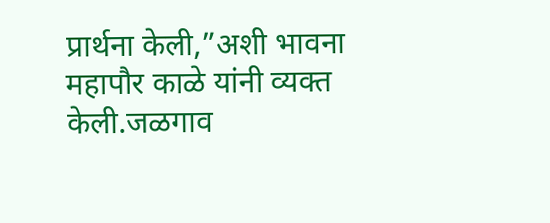प्रार्थना केली,”अशी भावना महापौर काळे यांनी व्यक्त केली.जळगाव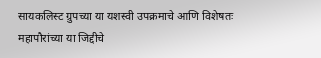सायकलिस्ट ग्रुपच्या या यशस्वी उपक्रमाचे आणि विशेषतः महापौरांच्या या जिद्दीचे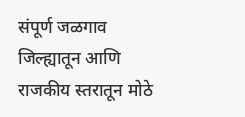संपूर्ण जळगाव जिल्ह्यातून आणि राजकीय स्तरातून मोठे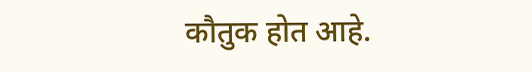कौतुक होत आहे.